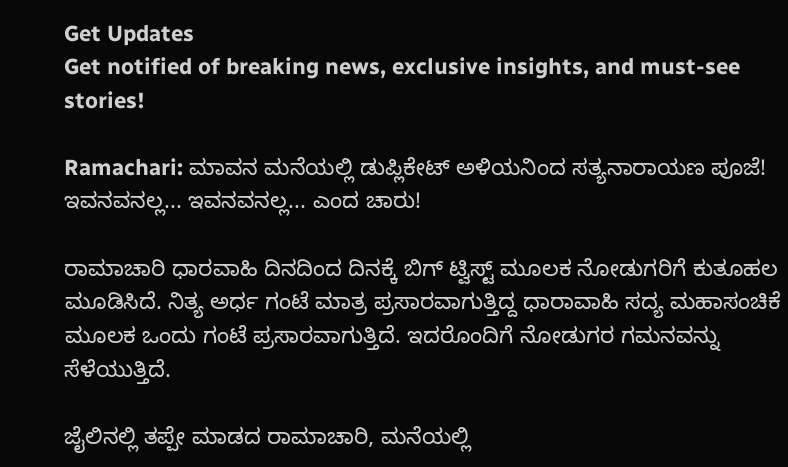Get Updates
Get notified of breaking news, exclusive insights, and must-see stories!

Ramachari: ಮಾವನ ಮನೆಯಲ್ಲಿ ಡುಪ್ಲಿಕೇಟ್ ಅಳಿಯನಿಂದ ಸತ್ಯನಾರಾಯಣ ಪೂಜೆ! ಇವನವನಲ್ಲ... ಇವನವನಲ್ಲ... ಎಂದ ಚಾರು!

ರಾಮಾಚಾರಿ ಧಾರವಾಹಿ ದಿನದಿಂದ ದಿನಕ್ಕೆ ಬಿಗ್ ಟ್ವಿಸ್ಟ್ ಮೂಲಕ ನೋಡುಗರಿಗೆ ಕುತೂಹಲ ಮೂಡಿಸಿದೆ. ನಿತ್ಯ ಅರ್ಧ ಗಂಟೆ ಮಾತ್ರ ಪ್ರಸಾರವಾಗುತ್ತಿದ್ದ ಧಾರಾವಾಹಿ ಸದ್ಯ ಮಹಾಸಂಚಿಕೆ ಮೂಲಕ ಒಂದು ಗಂಟೆ ಪ್ರಸಾರವಾಗುತ್ತಿದೆ. ಇದರೊಂದಿಗೆ ನೋಡುಗರ ಗಮನವನ್ನು ಸೆಳೆಯುತ್ತಿದೆ.

ಜೈಲಿನಲ್ಲಿ ತಪ್ಪೇ ಮಾಡದ ರಾಮಾಚಾರಿ, ಮನೆಯಲ್ಲಿ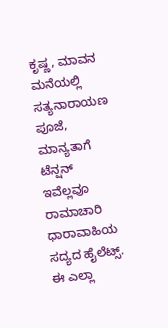ಕೃಷ್ಣ, ಮಾವನ ಮನೆಯಲ್ಲಿ ಸತ್ಯನಾರಾಯಣ ಪೂಜೆ, ಮಾನ್ಯತಾಗೆ ಟೆನ್ಷನ್ ಇವೆಲ್ಲವೂ ರಾಮಾಚಾರಿ ಧಾರಾವಾಹಿಯ ಸದ್ಯದ ಹೈಲೆಟ್ಸ್. ಈ ಎಲ್ಲಾ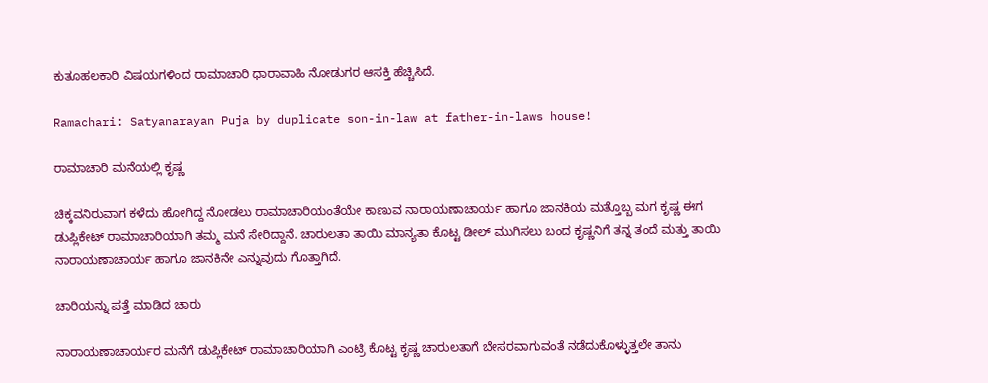ಕುತೂಹಲಕಾರಿ ವಿಷಯಗಳಿಂದ ರಾಮಾಚಾರಿ ಧಾರಾವಾಹಿ ನೋಡುಗರ ಆಸಕ್ತಿ ಹೆಚ್ಚಿಸಿದೆ.

Ramachari: Satyanarayan Puja by duplicate son-in-law at father-in-laws house!

ರಾಮಾಚಾರಿ ಮನೆಯಲ್ಲಿ ಕೃಷ್ಣ

ಚಿಕ್ಕವನಿರುವಾಗ ಕಳೆದು ಹೋಗಿದ್ದ ನೋಡಲು ರಾಮಾಚಾರಿಯಂತೆಯೇ ಕಾಣುವ ನಾರಾಯಣಾಚಾರ್ಯ ಹಾಗೂ ಜಾನಕಿಯ ಮತ್ತೊಬ್ಬ ಮಗ ಕೃಷ್ಣ ಈಗ ಡುಪ್ಲಿಕೇಟ್ ರಾಮಾಚಾರಿಯಾಗಿ ತಮ್ಮ ಮನೆ ಸೇರಿದ್ದಾನೆ. ಚಾರುಲತಾ ತಾಯಿ ಮಾನ್ಯತಾ ಕೊಟ್ಟ ಡೀಲ್ ಮುಗಿಸಲು ಬಂದ ಕೃಷ್ಣನಿಗೆ ತನ್ನ ತಂದೆ ಮತ್ತು ತಾಯಿ ನಾರಾಯಣಾಚಾರ್ಯ ಹಾಗೂ ಜಾನಕಿನೇ ಎನ್ನುವುದು ಗೊತ್ತಾಗಿದೆ.

ಚಾರಿಯನ್ನು ಪತ್ತೆ ಮಾಡಿದ ಚಾರು

ನಾರಾಯಣಾಚಾರ್ಯರ ಮನೆಗೆ ಡುಪ್ಲಿಕೇಟ್ ರಾಮಾಚಾರಿಯಾಗಿ ಎಂಟ್ರಿ ಕೊಟ್ಟ ಕೃಷ್ಣ ಚಾರುಲತಾಗೆ ಬೇಸರವಾಗುವಂತೆ ನಡೆದುಕೊಳ್ಳುತ್ತಲೇ ತಾನು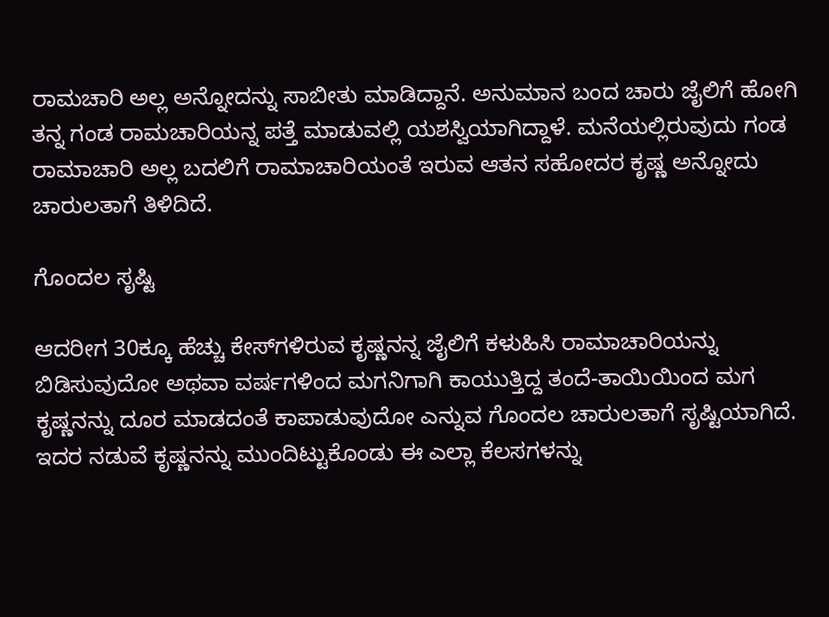ರಾಮಚಾರಿ ಅಲ್ಲ ಅನ್ನೋದನ್ನು ಸಾಬೀತು ಮಾಡಿದ್ದಾನೆ. ಅನುಮಾನ ಬಂದ ಚಾರು ಜೈಲಿಗೆ ಹೋಗಿ ತನ್ನ ಗಂಡ ರಾಮಚಾರಿಯನ್ನ ಪತ್ತೆ ಮಾಡುವಲ್ಲಿ ಯಶಸ್ವಿಯಾಗಿದ್ದಾಳೆ. ಮನೆಯಲ್ಲಿರುವುದು ಗಂಡ ರಾಮಾಚಾರಿ ಅಲ್ಲ ಬದಲಿಗೆ ರಾಮಾಚಾರಿಯಂತೆ ಇರುವ ಆತನ ಸಹೋದರ ಕೃಷ್ಣ ಅನ್ನೋದು ಚಾರುಲತಾಗೆ ತಿಳಿದಿದೆ.

ಗೊಂದಲ ಸೃಷ್ಟಿ

ಆದರೀಗ 30ಕ್ಕೂ ಹೆಚ್ಚು ಕೇಸ್‌ಗಳಿರುವ ಕೃಷ್ಣನನ್ನ ಜೈಲಿಗೆ ಕಳುಹಿಸಿ ರಾಮಾಚಾರಿಯನ್ನು ಬಿಡಿಸುವುದೋ ಅಥವಾ ವರ್ಷಗಳಿಂದ ಮಗನಿಗಾಗಿ ಕಾಯುತ್ತಿದ್ದ ತಂದೆ-ತಾಯಿಯಿಂದ ಮಗ ಕೃಷ್ಣನನ್ನು ದೂರ ಮಾಡದಂತೆ ಕಾಪಾಡುವುದೋ ಎನ್ನುವ ಗೊಂದಲ ಚಾರುಲತಾಗೆ ಸೃಷ್ಟಿಯಾಗಿದೆ. ಇದರ ನಡುವೆ ಕೃಷ್ಣನನ್ನು ಮುಂದಿಟ್ಟುಕೊಂಡು ಈ ಎಲ್ಲಾ ಕೆಲಸಗಳನ್ನು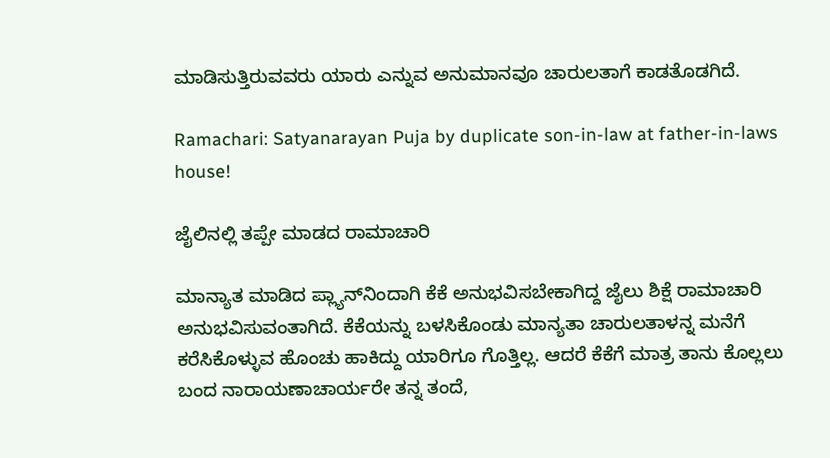ಮಾಡಿಸುತ್ತಿರುವವರು ಯಾರು ಎನ್ನುವ ಅನುಮಾನವೂ ಚಾರುಲತಾಗೆ ಕಾಡತೊಡಗಿದೆ.

Ramachari: Satyanarayan Puja by duplicate son-in-law at father-in-laws house!

ಜೈಲಿನಲ್ಲಿ ತಪ್ಪೇ ಮಾಡದ ರಾಮಾಚಾರಿ

ಮಾನ್ಯಾತ ಮಾಡಿದ ಪ್ಲ್ಯಾನ್‌ನಿಂದಾಗಿ ಕೆಕೆ ಅನುಭವಿಸಬೇಕಾಗಿದ್ದ ಜೈಲು ಶಿಕ್ಷೆ ರಾಮಾಚಾರಿ ಅನುಭವಿಸುವಂತಾಗಿದೆ. ಕೆಕೆಯನ್ನು ಬಳಸಿಕೊಂಡು ಮಾನ್ಯತಾ ಚಾರುಲತಾಳನ್ನ ಮನೆಗೆ ಕರೆಸಿಕೊಳ್ಳುವ ಹೊಂಚು ಹಾಕಿದ್ದು ಯಾರಿಗೂ ಗೊತ್ತಿಲ್ಲ. ಆದರೆ ಕೆಕೆಗೆ ಮಾತ್ರ ತಾನು ಕೊಲ್ಲಲು ಬಂದ ನಾರಾಯಣಾಚಾರ್ಯರೇ ತನ್ನ ತಂದೆ,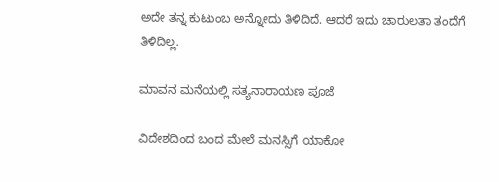ಅದೇ ತನ್ನ ಕುಟುಂಬ ಅನ್ನೋದು ತಿಳಿದಿದೆ. ಆದರೆ ಇದು ಚಾರುಲತಾ ತಂದೆಗೆ ತಿಳಿದಿಲ್ಲ.

ಮಾವನ ಮನೆಯಲ್ಲಿ ಸತ್ಯನಾರಾಯಣ ಪೂಜೆ

ವಿದೇಶದಿಂದ ಬಂದ ಮೇಲೆ ಮನಸ್ಸಿಗೆ ಯಾಕೋ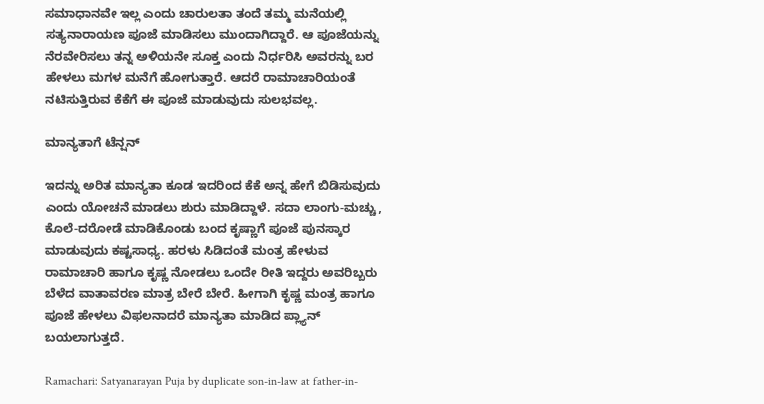ಸಮಾಧಾನವೇ ಇಲ್ಲ ಎಂದು ಚಾರುಲತಾ ತಂದೆ ತಮ್ಮ ಮನೆಯಲ್ಲಿ ಸತ್ಯನಾರಾಯಣ ಪೂಜೆ ಮಾಡಿಸಲು ಮುಂದಾಗಿದ್ದಾರೆ. ಆ ಪೂಜೆಯನ್ನು ನೆರವೇರಿಸಲು ತನ್ನ ಅಳಿಯನೇ ಸೂಕ್ತ ಎಂದು ನಿರ್ಧರಿಸಿ ಅವರನ್ನು ಬರ ಹೇಳಲು ಮಗಳ ಮನೆಗೆ ಹೋಗುತ್ತಾರೆ. ಆದರೆ ರಾಮಾಚಾರಿಯಂತೆ ನಟಿಸುತ್ತಿರುವ ಕೆಕೆಗೆ ಈ ಪೂಜೆ ಮಾಡುವುದು ಸುಲಭವಲ್ಲ.

ಮಾನ್ಯತಾಗೆ ಟೆನ್ಷನ್

ಇದನ್ನು ಅರಿತ ಮಾನ್ಯತಾ ಕೂಡ ಇದರಿಂದ ಕೆಕೆ ಅನ್ನ ಹೇಗೆ ಬಿಡಿಸುವುದು ಎಂದು ಯೋಚನೆ ಮಾಡಲು ಶುರು ಮಾಡಿದ್ದಾಳೆ. ಸದಾ ಲಾಂಗು-ಮಚ್ಚು, ಕೊಲೆ-ದರೋಡೆ ಮಾಡಿಕೊಂಡು ಬಂದ ಕೃಷ್ಣಾಗೆ ಪೂಜೆ ಪುನಸ್ಕಾರ ಮಾಡುವುದು ಕಷ್ಟಸಾಧ್ಯ. ಹರಳು ಸಿಡಿದಂತೆ ಮಂತ್ರ ಹೇಳುವ ರಾಮಾಚಾರಿ ಹಾಗೂ ಕೃಷ್ಣ ನೋಡಲು ಒಂದೇ ರೀತಿ ಇದ್ದರು ಅವರಿಬ್ಬರು ಬೆಳೆದ ವಾತಾವರಣ ಮಾತ್ರ ಬೇರೆ ಬೇರೆ. ಹೀಗಾಗಿ ಕೃಷ್ಣ ಮಂತ್ರ ಹಾಗೂ ಪೂಜೆ ಹೇಳಲು ವಿಫಲನಾದರೆ ಮಾನ್ಯತಾ ಮಾಡಿದ ಪ್ಲ್ಯಾನ್ ಬಯಲಾಗುತ್ತದೆ.

Ramachari: Satyanarayan Puja by duplicate son-in-law at father-in-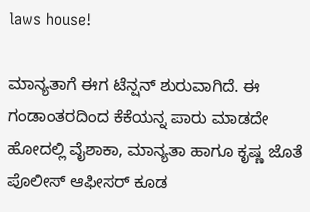laws house!

ಮಾನ್ಯತಾಗೆ ಈಗ ಟೆನ್ಷನ್ ಶುರುವಾಗಿದೆ. ಈ ಗಂಡಾಂತರದಿಂದ ಕೆಕೆಯನ್ನ ಪಾರು ಮಾಡದೇ ಹೋದಲ್ಲಿ ವೈಶಾಕಾ, ಮಾನ್ಯತಾ ಹಾಗೂ ಕೃಷ್ಣ ಜೊತೆ ಪೊಲೀಸ್ ಆಫೀಸರ್ ಕೂಡ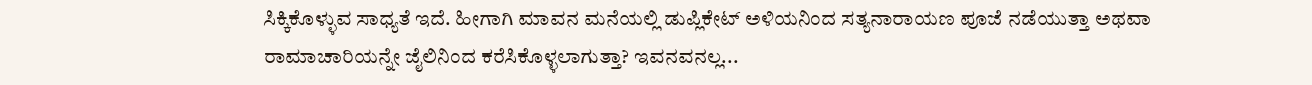ಸಿಕ್ಕಿಕೊಳ್ಳುವ ಸಾಧ್ಯತೆ ಇದೆ. ಹೀಗಾಗಿ ಮಾವನ ಮನೆಯಲ್ಲಿ ಡುಪ್ಲಿಕೇಟ್ ಅಳಿಯನಿಂದ ಸತ್ಯನಾರಾಯಣ ಪೂಜೆ ನಡೆಯುತ್ತಾ ಅಥವಾ ರಾಮಾಚಾರಿಯನ್ನೇ ಜೈಲಿನಿಂದ ಕರೆಸಿಕೊಳ್ಳಲಾಗುತ್ತಾ? ಇವನವನಲ್ಲ...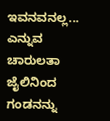ಇವನವನಲ್ಲ... ಎನ್ನುವ ಚಾರುಲತಾ ಜೈಲಿನಿಂದ ಗಂಡನನ್ನು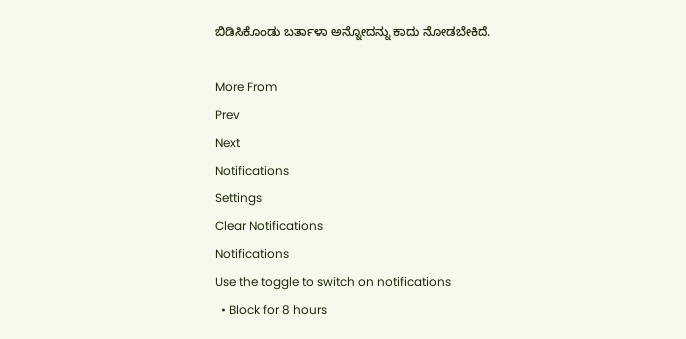ಬಿಡಿಸಿಕೊಂಡು ಬರ್ತಾಳಾ ಅನ್ನೋದನ್ನು ಕಾದು ನೋಡಬೇಕಿದೆ.

More From
Prev
Next
Notifications
Settings
Clear Notifications
Notifications
Use the toggle to switch on notifications
  • Block for 8 hours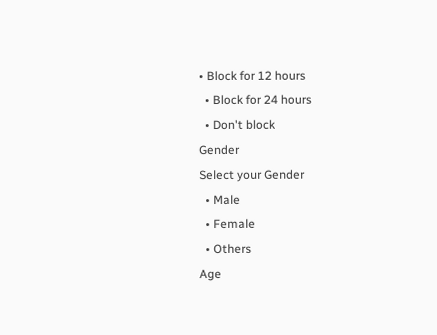• Block for 12 hours
  • Block for 24 hours
  • Don't block
Gender
Select your Gender
  • Male
  • Female
  • Others
Age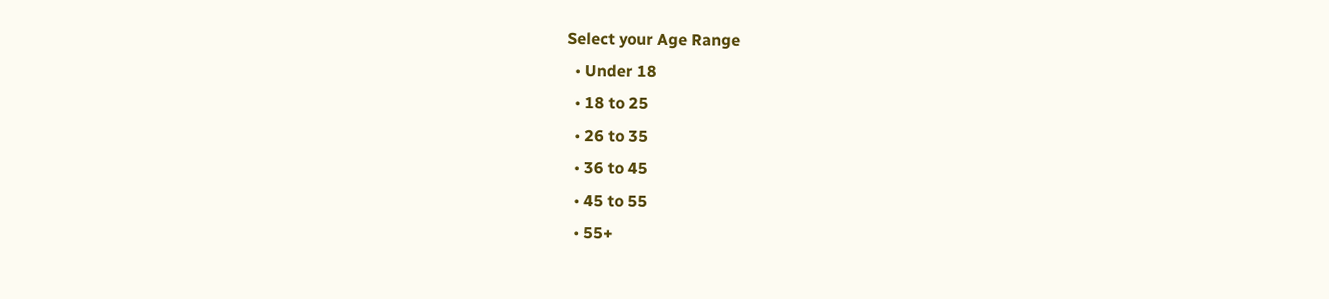Select your Age Range
  • Under 18
  • 18 to 25
  • 26 to 35
  • 36 to 45
  • 45 to 55
  • 55+